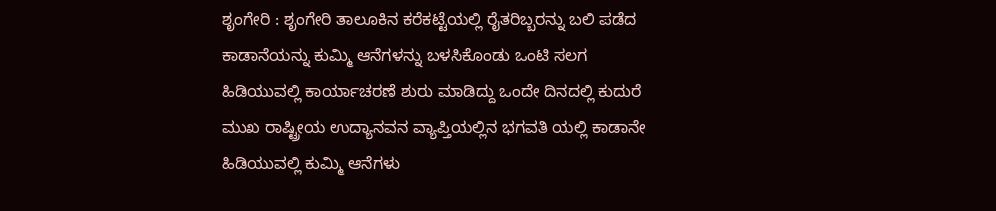ಶೃಂಗೇರಿ : ಶೃಂಗೇರಿ ತಾಲೂಕಿನ ಕರೆಕಟ್ಟೆಯಲ್ಲಿ ರೈತರಿಬ್ಬರನ್ನು ಬಲಿ ಪಡೆದ ಕಾಡಾನೆಯನ್ನು ಕುಮ್ಮಿ ಆನೆಗಳನ್ನು ಬಳಸಿಕೊಂಡು ಒಂಟಿ ಸಲಗ ಹಿಡಿಯುವಲ್ಲಿ ಕಾರ್ಯಾಚರಣೆ ಶುರು ಮಾಡಿದ್ದು ಒಂದೇ ದಿನದಲ್ಲಿ ಕುದುರೆ ಮುಖ ರಾಷ್ಟ್ರೀಯ ಉದ್ಯಾನವನ ವ್ಯಾಪ್ತಿಯಲ್ಲಿನ ಭಗವತಿ ಯಲ್ಲಿ ಕಾಡಾನೇ ಹಿಡಿಯುವಲ್ಲಿ ಕುಮ್ಮಿ ಆನೆಗಳು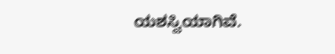ಯಶಸ್ವಿಯಾಗಿವೆ.